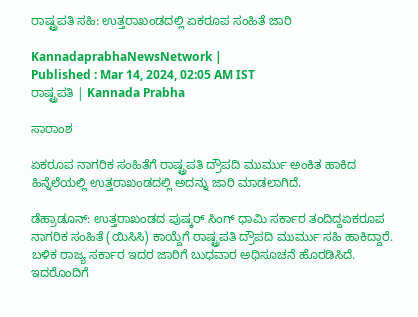ರಾಷ್ಟ್ರಪತಿ ಸಹಿ: ಉತ್ತರಾಖಂಡದಲ್ಲಿ ಏಕರೂಪ ಸಂಹಿತೆ ಜಾರಿ

KannadaprabhaNewsNetwork |
Published : Mar 14, 2024, 02:05 AM IST
ರಾಷ್ಟ್ರಪತಿ | Kannada Prabha

ಸಾರಾಂಶ

ಏಕರೂಪ ನಾಗರಿಕ ಸಂಹಿತೆಗೆ ರಾಷ್ಟ್ರಪತಿ ದ್ರೌಪದಿ ಮುರ್ಮು ಅಂಕಿತ ಹಾಕಿದ ಹಿನ್ನೆಲೆಯಲ್ಲಿ ಉತ್ತರಾಖಂಡದಲ್ಲಿ ಅದನ್ನು ಜಾರಿ ಮಾಡಲಾಗಿದೆ.

ಡೆಹ್ರಾಡೂನ್: ಉತ್ತರಾಖಂಡದ ಪುಷ್ಕರ್ ಸಿಂಗ್ ಧಾಮಿ ಸರ್ಕಾರ ತಂದಿದ್ದಏಕರೂಪ ನಾಗರಿಕ ಸಂಹಿತೆ (ಯಿಸಿಸಿ) ಕಾಯ್ದೆಗೆ ರಾಷ್ಟ್ರಪತಿ ದ್ರೌಪದಿ ಮುರ್ಮು ಸಹಿ ಹಾಕಿದ್ದಾರೆ. ಬಳಿಕ ರಾಜ್ಯ ಸರ್ಕಾರ ಇದರ ಜಾರಿಗೆ ಬುಧವಾರ ಅಧಿಸೂಚನೆ ಹೊರಡಿಸಿದೆ. ಇದರೊಂದಿಗೆ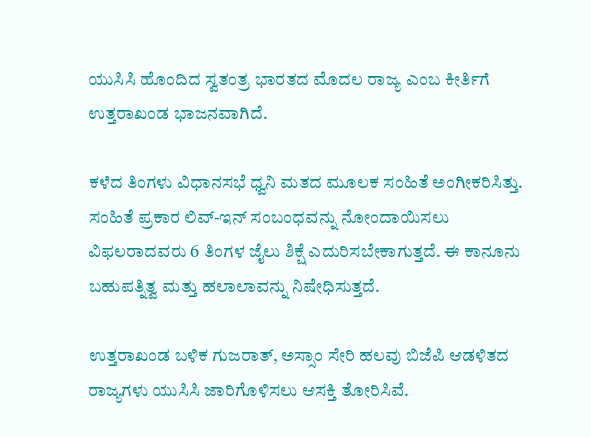ಯುಸಿಸಿ ಹೊಂದಿದ ಸ್ವತಂತ್ರ ಭಾರತದ ಮೊದಲ ರಾಜ್ಯ ಎಂಬ ಕೀರ್ತಿಗೆ ಉತ್ತರಾಖಂಡ ಭಾಜನವಾಗಿದೆ.

ಕಳೆದ ತಿಂಗಳು ವಿಧಾನಸಭೆ ಧ್ವನಿ ಮತದ ಮೂಲಕ ಸಂಹಿತೆ ಅಂಗೀಕರಿಸಿತ್ತು. ಸಂಹಿತೆ ಪ್ರಕಾರ ಲಿವ್-ಇನ್ ಸಂಬಂಧವನ್ನು ನೋಂದಾಯಿಸಲು ವಿಫಲರಾದವರು 6 ತಿಂಗಳ ಜೈಲು ಶಿಕ್ಷೆ ಎದುರಿಸಬೇಕಾಗುತ್ತದೆ. ಈ ಕಾನೂನು ಬಹುಪತ್ನಿತ್ವ ಮತ್ತು ಹಲಾಲಾವನ್ನು ನಿಷೇಧಿಸುತ್ತದೆ.

ಉತ್ತರಾಖಂಡ ಬಳಿಕ ಗುಜರಾತ್, ಅಸ್ಸಾಂ ಸೇರಿ ಹಲವು ಬಿಜೆಪಿ ಆಡಳಿತದ ರಾಜ್ಯಗಳು ಯುಸಿಸಿ ಜಾರಿಗೊಳಿಸಲು ಆಸಕ್ತಿ ತೋರಿಸಿವೆ.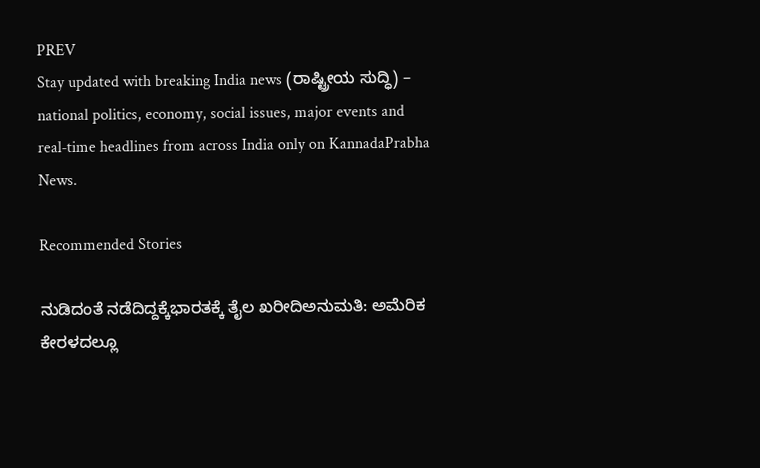PREV
Stay updated with breaking India news (ರಾಷ್ಟ್ರೀಯ ಸುದ್ಧಿ) – national politics, economy, social issues, major events and real‑time headlines from across India only on KannadaPrabha News.

Recommended Stories

ನುಡಿದಂತೆ ನಡೆದಿದ್ದಕ್ಕೆಭಾರತಕ್ಕೆ ತೈಲ ಖರೀದಿಅನುಮತಿ: ಅಮೆರಿಕ
ಕೇರಳದಲ್ಲೂ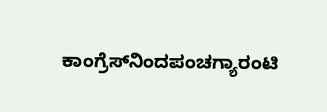ಕಾಂಗ್ರೆಸ್‌ನಿಂದಪಂಚಗ್ಯಾರಂಟಿ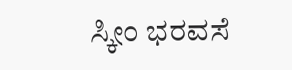ಸ್ಕೀಂ ಭರವಸೆ